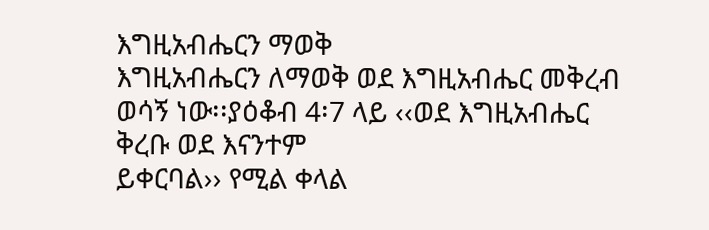እግዚአብሔርን ማወቅ
እግዚአብሔርን ለማወቅ ወደ እግዚአብሔር መቅረብ ወሳኝ ነው፡፡ያዕቆብ 4፡7 ላይ ‹‹ወደ እግዚአብሔር ቅረቡ ወደ እናንተም
ይቀርባል›› የሚል ቀላል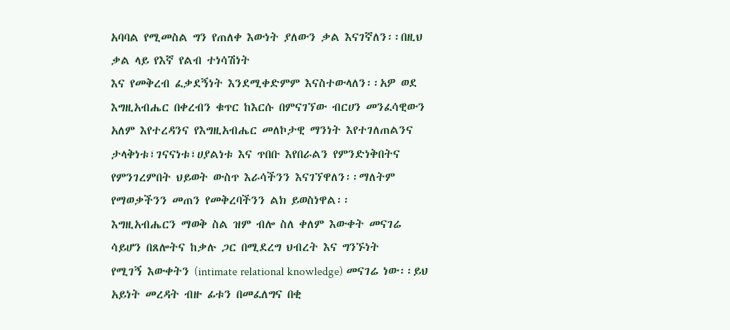አባባል የሚመስል ግን የጠለቀ እውነት ያለውን ቃል እናገኛለን፡፡በዚህ ቃል ላይ የእኛ የልብ ተነሳሽነት
እና የመቅረብ ፈቃደኝነት እንደሚቀድምም እናስተውላለን፡፡አዎ ወደ እግዚአብሔር በቀረብን ቁጥር ከእርሱ በምናገኘው ብርሀን መንፈሳዊውን
አለም እየተረዳንና የእግዚአብሔር መለኮታዊ ማንነት እየተገለጠልንና ታላቅነቱ፣ገናናነቱ፣ሀያልነቱ እና ጥበቡ እየበራልን የምንድነቅበትና
የምንገረምበት ህይወት ውስጥ እራሳችንን እናገኘዋለን፡፡ማለትም የማወቃችንን መጠን የመቅረባችንን ልክ ይወስነዋል፡፡
እግዚአብሔርን ማወቅ ስል ዝም ብሎ ስለ ቀለም እውቀት መናገሬ ሳይሆን በጸሎትና ከቃሉ ጋር በሚደረግ ህብረት እና ግንኙነት
የሚገኝ እውቀትን (intimate relational knowledge) መናገሬ ነው፡፡ይህ አይነት መረዳት ብዙ ፊቱን በመፈለግና በቂ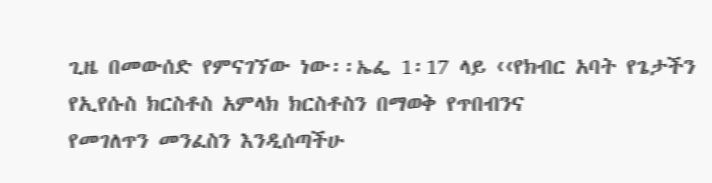ጊዜ በመውሰድ የምናገኘው ነው፡፡ኤፌ 1፡17 ላይ ‹‹የክብር አባት የጌታችን የኢየሱስ ክርስቶስ አምላክ ክርስቶስን በማወቅ የጥበብንና
የመገለጥን መንፈስን እንዲሰጣችሁ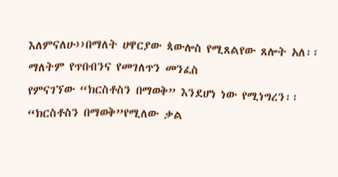እለምናለሁ››በማለት ሀዋርያው ጳውሎስ የሚጸልየው ጸሎት አለ፡፡ማለትም የጥበብንና የመገለጥን መንፈስ
የምናገኘው “ክርስቶስን በማወቅ” እንደሆነ ነው የሚነግረን፡፡“ክርስቶስን በማወቅ”የሚለው ቃል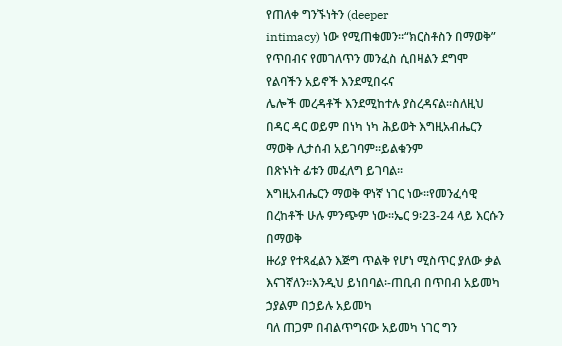የጠለቀ ግንኙነትን (deeper
intimacy) ነው የሚጠቁመን፡፡“ክርስቶስን በማወቅ” የጥበብና የመገለጥን መንፈስ ሲበዛልን ደግሞ የልባችን አይኖች እንደሚበሩና
ሌሎች መረዳቶች እንደሚከተሉ ያስረዳናል፡፡ስለዚህ በዳር ዳር ወይም በነካ ነካ ሕይወት እግዚአብሔርን ማወቅ ሊታሰብ አይገባም፡፡ይልቁንም
በጽኑነት ፊቱን መፈለግ ይገባል፡፡
እግዚአብሔርን ማወቅ ዋነኛ ነገር ነው፡፡የመንፈሳዊ በረከቶች ሁሉ ምንጭም ነው፡፡ኤር 9፡23-24 ላይ እርሱን በማወቅ
ዙሪያ የተጻፈልን እጅግ ጥልቅ የሆነ ሚስጥር ያለው ቃል እናገኛለን፡፡እንዲህ ይነበባል፡-ጠቢብ በጥበብ አይመካ ኃያልም በኃይሉ አይመካ
ባለ ጠጋም በብልጥግናው አይመካ ነገር ግን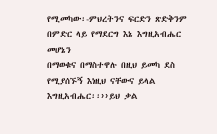የሚመካው፡-ምህረትንና ፍርድን ጽድቅንም በምድር ላይ የማደርግ እኔ እግዚአብሔር መሆኔን
በማወቁና በማስተዋሉ በዚህ ይመካ ደስ የሚያሰኙኝ እነዚህ ናቸውና ይላል እግዚአብሔር፡፡››ይህ ቃል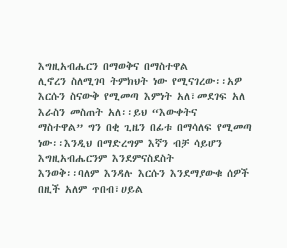እግዚአብሔርን በማወቅና በማስተዋል
ሊኖረን ስለሚገባ ትምክህት ነው የሚናገረው፡፡አዎ እርሱን ስናውቅ የሚመጣ እምነት አለ፣መደገፍ አለ እራስን መስጠት አለ፡፡ይህ “እውቀትና
ማስተዋል” ግን በቂ ጊዜን በፊቱ በማሳለፍ የሚመጣ ነው፡፡እንዲህ በማድረግም እኛን ብቻ ሳይሆን እግዚአብሔርንም እንደምናስደስት
እንወቅ፡፡ባለም እንዳሉ እርሱን እንደማያውቁ ሰዎች በዚች አለም ጥበብ፣ሀይል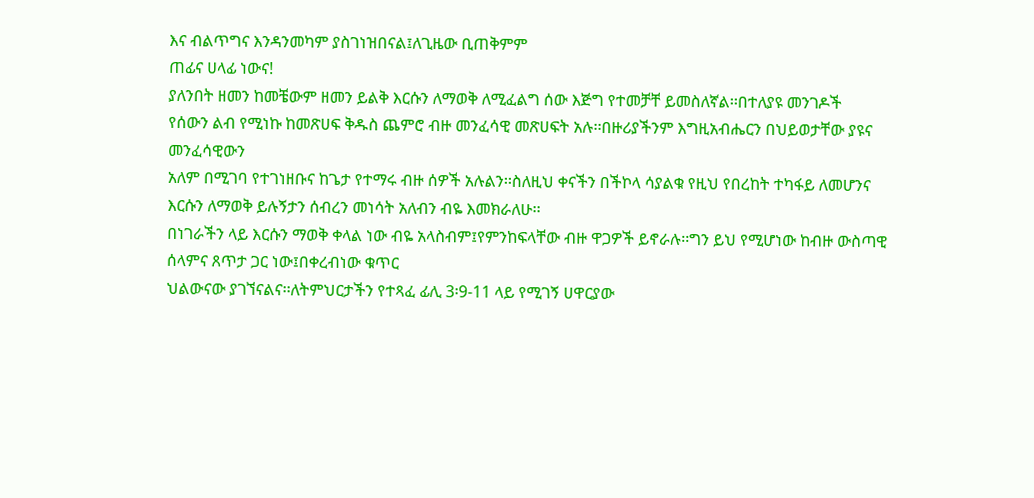እና ብልጥግና እንዳንመካም ያስገነዝበናል፤ለጊዜው ቢጠቅምም
ጠፊና ሀላፊ ነውና!
ያለንበት ዘመን ከመቼውም ዘመን ይልቅ እርሱን ለማወቅ ለሚፈልግ ሰው እጅግ የተመቻቸ ይመስለኛል፡፡በተለያዩ መንገዶች
የሰውን ልብ የሚነኩ ከመጽሀፍ ቅዱስ ጨምሮ ብዙ መንፈሳዊ መጽሀፍት አሉ፡፡በዙሪያችንም እግዚአብሔርን በህይወታቸው ያዩና መንፈሳዊውን
አለም በሚገባ የተገነዘቡና ከጌታ የተማሩ ብዙ ሰዎች አሉልን፡፡ስለዚህ ቀናችን በችኮላ ሳያልቁ የዚህ የበረከት ተካፋይ ለመሆንና
እርሱን ለማወቅ ይሉኝታን ሰብረን መነሳት አለብን ብዬ እመክራለሁ፡፡
በነገራችን ላይ እርሱን ማወቅ ቀላል ነው ብዬ አላስብም፤የምንከፍላቸው ብዙ ዋጋዎች ይኖራሉ፡፡ግን ይህ የሚሆነው ከብዙ ውስጣዊ ሰላምና ጸጥታ ጋር ነው፤በቀረብነው ቁጥር
ህልውናው ያገኘናልና፡፡ለትምህርታችን የተጻፈ ፊሊ 3፡9-11 ላይ የሚገኝ ሀዋርያው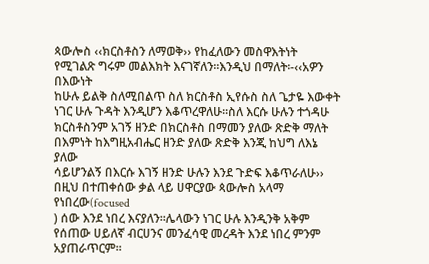ጳውሎስ ‹‹ክርስቶስን ለማወቅ›› የከፈለውን መስዋእትነት
የሚገልጽ ግሩም መልእክት እናገኛለን፡፡እንዲህ በማለት፡-‹‹አዎን በእውነት
ከሁሉ ይልቅ ስለሚበልጥ ስለ ክርስቶስ ኢየሱስ ስለ ጌታዬ እውቀት ነገር ሁሉ ጉዳት እንዲሆን እቆጥረዋለሁ፡፡ስለ እርሱ ሁሉን ተጎዳሁ
ክርስቶስንም አገኝ ዘንድ በክርስቶስ በማመን ያለው ጽድቅ ማለት በእምነት ከእግዚአብሔር ዘንድ ያለው ጽድቅ እንጂ ከህግ ለእኔ ያለው
ሳይሆንልኝ በእርሱ እገኝ ዘንድ ሁሉን እንደ ጉድፍ እቆጥራለሁ›› በዚህ በተጠቀሰው ቃል ላይ ሀዋርያው ጳውሎስ አላማ የነበረው(focused
) ሰው እንደ ነበረ እናያለን፡፡ሌላውን ነገር ሁሉ እንዲንቅ አቅም የሰጠው ሀይለኛ ብርሀንና መንፈሳዊ መረዳት እንደ ነበረ ምንም
አያጠራጥርም፡፡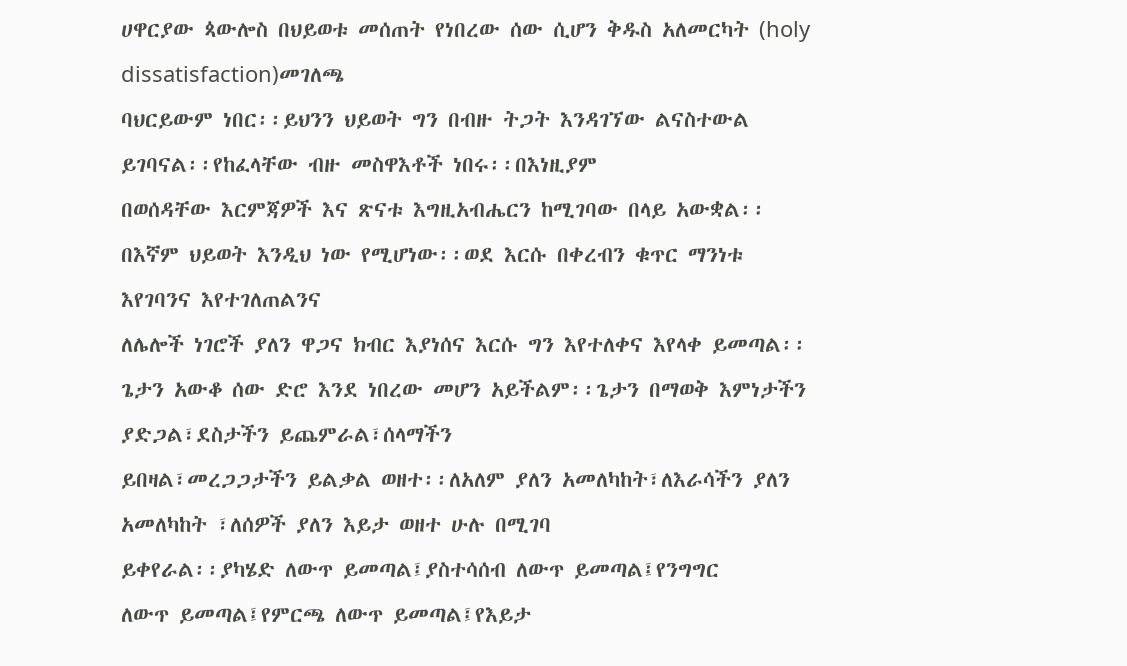ሀዋርያው ጳውሎስ በህይወቱ መሰጠት የነበረው ሰው ሲሆን ቅዱስ አለመርካት (holy dissatisfaction)መገለጫ
ባህርይውም ነበር፡፡ይህንን ህይወት ግን በብዙ ትጋት እንዳገኘው ልናስተውል ይገባናል፡፡የከፈላቸው ብዙ መስዋእቶች ነበሩ፡፡በእነዚያም
በወሰዳቸው እርምጃዎች እና ጽናቱ እግዚአብሔርን ከሚገባው በላይ አውቋል፡፡በእኛም ህይወት እንዲህ ነው የሚሆነው፡፡ወደ እርሱ በቀረብን ቁጥር ማንነቱ እየገባንና እየተገለጠልንና
ለሌሎች ነገሮች ያለን ዋጋና ክብር እያነሰና እርሱ ግን እየተለቀና እየላቀ ይመጣል፡፡
ጌታን አውቆ ሰው ድሮ እንደ ነበረው መሆን አይችልም፡፡ጌታን በማወቅ እምነታችን ያድጋል፣ደስታችን ይጨምራል፣ሰላማችን
ይበዛል፣መረጋጋታችን ይልቃል ወዘተ፡፡ለአለም ያለን አመለካከት፣ለእራሳችን ያለን አመለካከት ፣ለሰዎች ያለን እይታ ወዘተ ሁሉ በሚገባ
ይቀየራል፡፡ያካሄድ ለውጥ ይመጣል፤ያስተሳሰብ ለውጥ ይመጣል፤የንግግር
ለውጥ ይመጣል፤የምርጫ ለውጥ ይመጣል፤የእይታ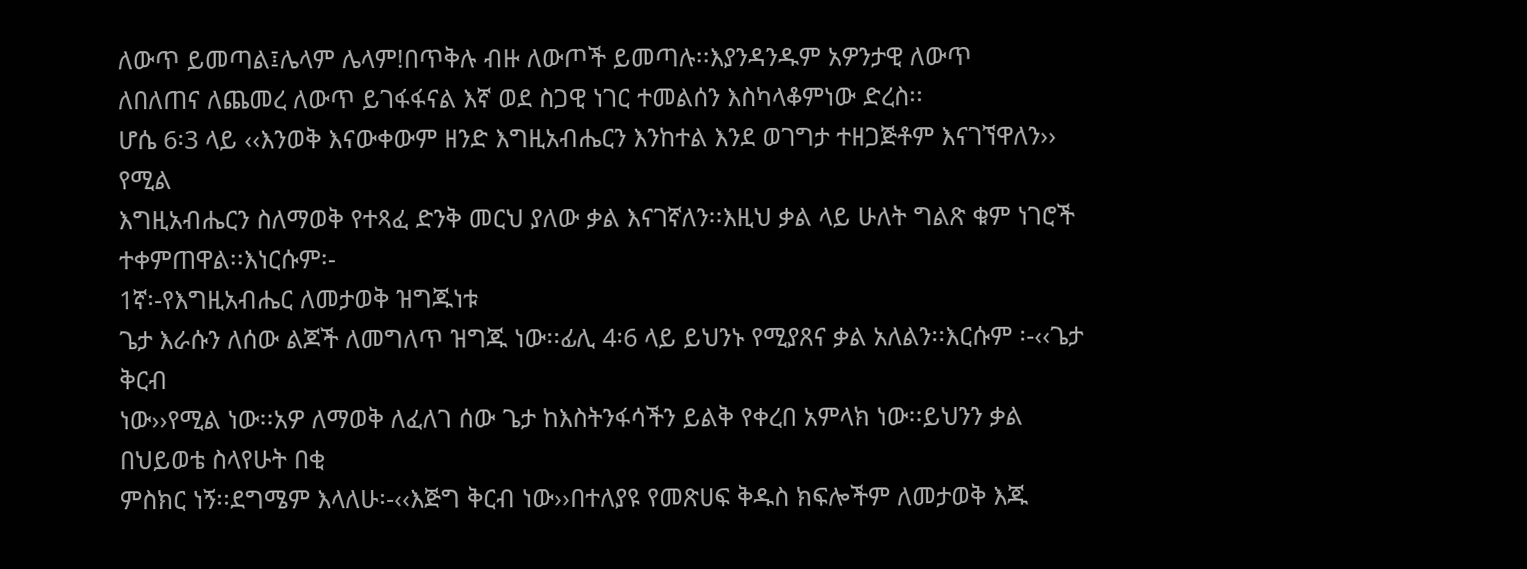ለውጥ ይመጣል፤ሌላም ሌላም!በጥቅሉ ብዙ ለውጦች ይመጣሉ፡፡እያንዳንዱም አዎንታዊ ለውጥ
ለበለጠና ለጨመረ ለውጥ ይገፋፋናል እኛ ወደ ስጋዊ ነገር ተመልሰን እስካላቆምነው ድረስ፡፡
ሆሴ 6፡3 ላይ ‹‹እንወቅ እናውቀውም ዘንድ እግዚአብሔርን እንከተል እንደ ወገግታ ተዘጋጅቶም እናገኘዋለን›› የሚል
እግዚአብሔርን ስለማወቅ የተጻፈ ድንቅ መርህ ያለው ቃል እናገኛለን፡፡እዚህ ቃል ላይ ሁለት ግልጽ ቁም ነገሮች ተቀምጠዋል፡፡እነርሱም፡-
1ኛ፡-የእግዚአብሔር ለመታወቅ ዝግጁነቱ
ጌታ እራሱን ለሰው ልጆች ለመግለጥ ዝግጁ ነው፡፡ፊሊ 4፡6 ላይ ይህንኑ የሚያጸና ቃል አለልን፡፡እርሱም ፡-‹‹ጌታ ቅርብ
ነው››የሚል ነው፡፡አዎ ለማወቅ ለፈለገ ሰው ጌታ ከእስትንፋሳችን ይልቅ የቀረበ አምላክ ነው፡፡ይህንን ቃል በህይወቴ ስላየሁት በቂ
ምስክር ነኝ፡፡ደግሜም እላለሁ፡-‹‹እጅግ ቅርብ ነው››በተለያዩ የመጽሀፍ ቅዱስ ክፍሎችም ለመታወቅ እጁ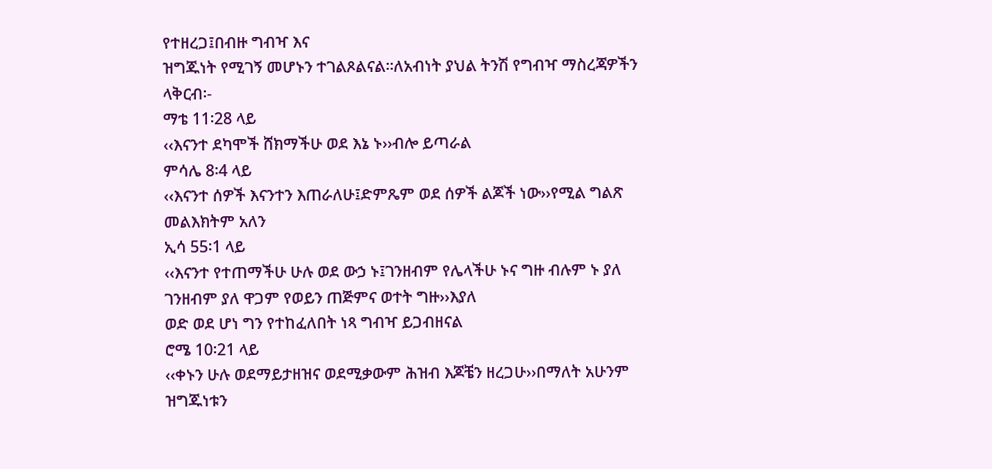የተዘረጋ፤በብዙ ግብዣ እና
ዝግጁነት የሚገኝ መሆኑን ተገልጾልናል፡፡ለአብነት ያህል ትንሽ የግብዣ ማስረጃዎችን ላቅርብ፡-
ማቴ 11፡28 ላይ
‹‹እናንተ ደካሞች ሸክማችሁ ወደ እኔ ኑ››ብሎ ይጣራል
ምሳሌ 8፡4 ላይ
‹‹እናንተ ሰዎች እናንተን እጠራለሁ፤ድምጼም ወደ ሰዎች ልጆች ነው››የሚል ግልጽ መልእክትም አለን
ኢሳ 55፡1 ላይ
‹‹እናንተ የተጠማችሁ ሁሉ ወደ ውኃ ኑ፤ገንዘብም የሌላችሁ ኑና ግዙ ብሉም ኑ ያለ ገንዘብም ያለ ዋጋም የወይን ጠጅምና ወተት ግዙ››እያለ
ወድ ወደ ሆነ ግን የተከፈለበት ነጻ ግብዣ ይጋብዘናል
ሮሜ 10፡21 ላይ
‹‹ቀኑን ሁሉ ወደማይታዘዝና ወደሚቃውም ሕዝብ እጆቼን ዘረጋሁ››በማለት አሁንም ዝግጁነቱን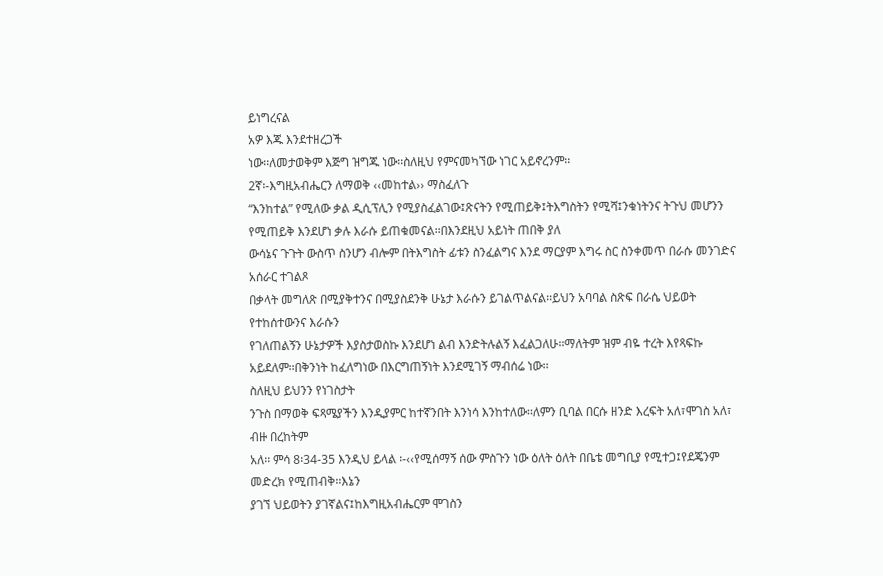ይነግረናል
አዎ እጁ እንደተዘረጋች
ነው፡፡ለመታወቅም እጅግ ዝግጁ ነው፡፡ስለዚህ የምናመካኘው ነገር አይኖረንም፡፡
2ኛ፡-እግዚአብሔርን ለማወቅ ‹‹መከተል›› ማስፈለጉ
“እንከተል” የሚለው ቃል ዲሲፕሊን የሚያስፈልገው፤ጽናትን የሚጠይቅ፤ትእግስትን የሚሻ፤ንቁነትንና ትጉህ መሆንን የሚጠይቅ እንደሆነ ቃሉ እራሱ ይጠቁመናል፡፡በእንደዚህ አይነት ጠበቅ ያለ
ውሳኔና ጉጉት ውስጥ ስንሆን ብሎም በትእግስት ፊቱን ስንፈልግና እንደ ማርያም እግሩ ስር ስንቀመጥ በራሱ መንገድና አሰራር ተገልጾ
በቃላት መግለጽ በሚያቅተንና በሚያስደንቅ ሁኔታ እራሱን ይገልጥልናል፡፡ይህን አባባል ስጽፍ በራሴ ህይወት የተከሰተውንና እራሱን
የገለጠልኝን ሁኔታዎች እያስታወስኩ እንደሆነ ልብ እንድትሉልኝ እፈልጋለሁ፡፡ማለትም ዝም ብዬ ተረት እየጻፍኩ አይደለም፡፡በቅንነት ከፈለግነው በእርግጠኝነት እንደሚገኝ ማብሰሬ ነው፡፡
ስለዚህ ይህንን የነገስታት
ንጉስ በማወቅ ፍጻሜያችን እንዲያምር ከተኛንበት እንነሳ እንከተለው፡፡ለምን ቢባል በርሱ ዘንድ እረፍት አለ፣ሞገስ አለ፣ ብዙ በረከትም
አለ፡፡ ምሳ 8፡34-35 እንዲህ ይላል ፡-‹‹የሚሰማኝ ሰው ምስጉን ነው ዕለት ዕለት በቤቴ መግቢያ የሚተጋ፤የደጄንም መድረክ የሚጠብቅ፡፡እኔን
ያገኘ ህይወትን ያገኛልና፤ከእግዚአብሔርም ሞገስን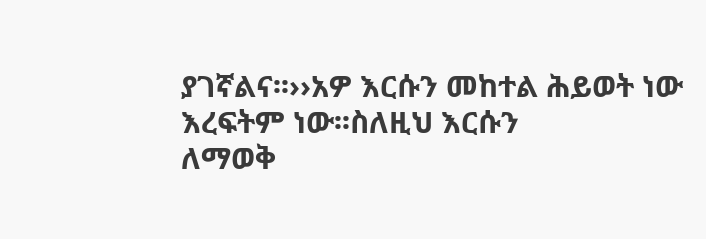ያገኛልና፡፡››አዎ እርሱን መከተል ሕይወት ነው እረፍትም ነው፡፡ስለዚህ እርሱን
ለማወቅ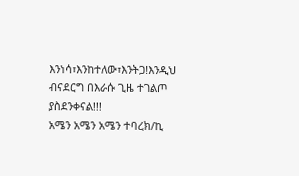እንነሳ፣እንከተለው፣እንትጋ!እንዲህ ብናደርግ በእራሱ ጊዜ ተገልጦ ያስደንቀናል!!!
አሜን አሜን አሜን ተባረክ/ኪ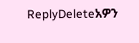ReplyDeleteአዎን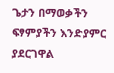ጌታን በማወቃችን ፍፃምያችን እንድያምር ያደርገዋል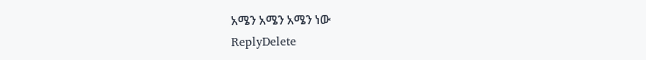አሜን አሜን አሜን ነው
ReplyDelete